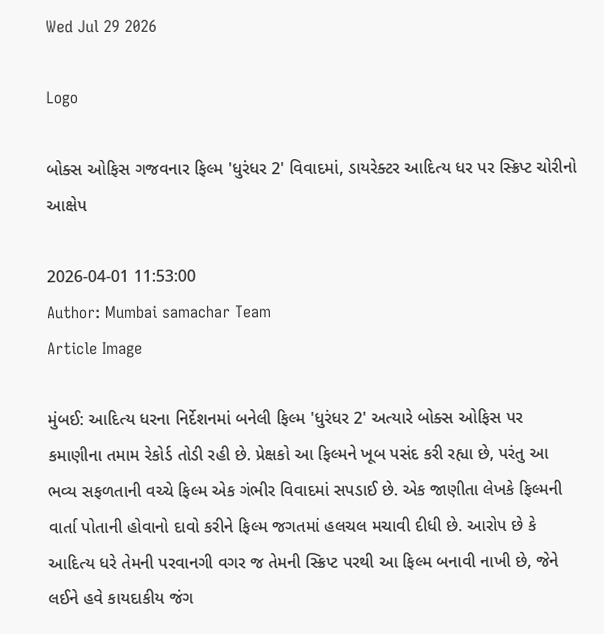Wed Jul 29 2026

Logo

બોક્સ ઓફિસ ગજવનાર ફિલ્મ 'ધુરંધર 2' વિવાદમાં, ડાયરેક્ટર આદિત્ય ધર પર સ્ક્રિપ્ટ ચોરીનો આક્ષેપ

2026-04-01 11:53:00
Author: Mumbai samachar Team
Article Image

મુંબઈ: આદિત્ય ધરના નિર્દેશનમાં બનેલી ફિલ્મ 'ધુરંધર 2' અત્યારે બોક્સ ઓફિસ પર કમાણીના તમામ રેકોર્ડ તોડી રહી છે. પ્રેક્ષકો આ ફિલ્મને ખૂબ પસંદ કરી રહ્યા છે, પરંતુ આ ભવ્ય સફળતાની વચ્ચે ફિલ્મ એક ગંભીર વિવાદમાં સપડાઈ છે. એક જાણીતા લેખકે ફિલ્મની વાર્તા પોતાની હોવાનો દાવો કરીને ફિલ્મ જગતમાં હલચલ મચાવી દીધી છે. આરોપ છે કે આદિત્ય ધરે તેમની પરવાનગી વગર જ તેમની સ્ક્રિપ્ટ પરથી આ ફિલ્મ બનાવી નાખી છે, જેને લઈને હવે કાયદાકીય જંગ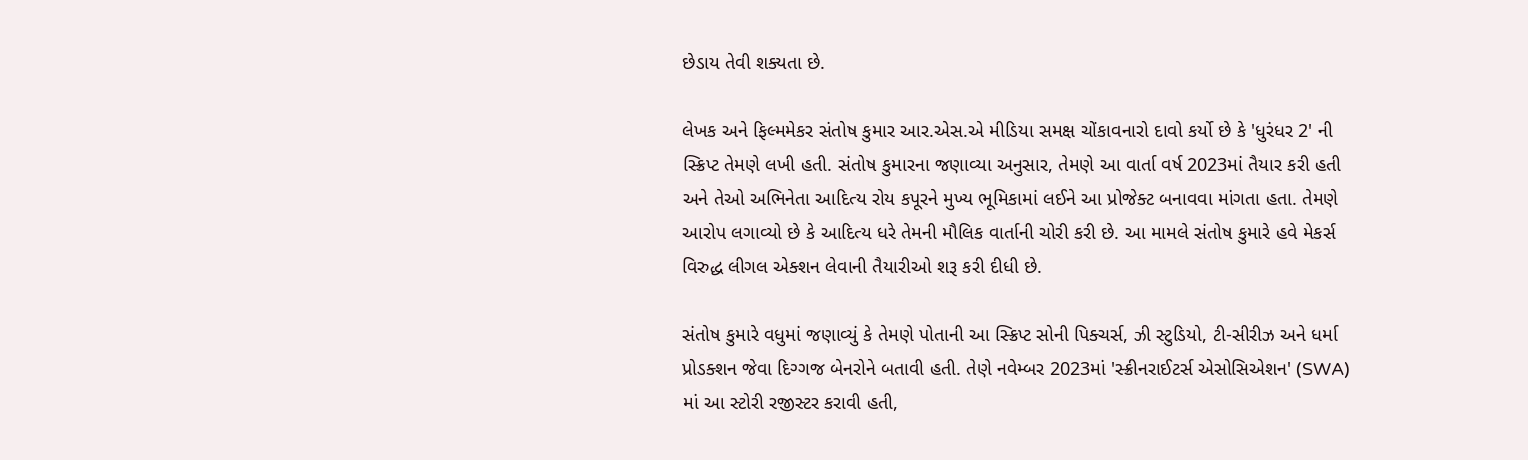છેડાય તેવી શક્યતા છે.

લેખક અને ફિલ્મમેકર સંતોષ કુમાર આર.એસ.એ મીડિયા સમક્ષ ચોંકાવનારો દાવો કર્યો છે કે 'ધુરંધર 2' ની સ્ક્રિપ્ટ તેમણે લખી હતી. સંતોષ કુમારના જણાવ્યા અનુસાર, તેમણે આ વાર્તા વર્ષ 2023માં તૈયાર કરી હતી અને તેઓ અભિનેતા આદિત્ય રોય કપૂરને મુખ્ય ભૂમિકામાં લઈને આ પ્રોજેક્ટ બનાવવા માંગતા હતા. તેમણે આરોપ લગાવ્યો છે કે આદિત્ય ધરે તેમની મૌલિક વાર્તાની ચોરી કરી છે. આ મામલે સંતોષ કુમારે હવે મેકર્સ વિરુદ્ધ લીગલ એક્શન લેવાની તૈયારીઓ શરૂ કરી દીધી છે.

સંતોષ કુમારે વધુમાં જણાવ્યું કે તેમણે પોતાની આ સ્ક્રિપ્ટ સોની પિક્ચર્સ, ઝી સ્ટુડિયો, ટી-સીરીઝ અને ધર્મા પ્રોડક્શન જેવા દિગ્ગજ બેનરોને બતાવી હતી. તેણે નવેમ્બર 2023માં 'સ્ક્રીનરાઈટર્સ એસોસિએશન' (SWA) માં આ સ્ટોરી રજીસ્ટર કરાવી હતી,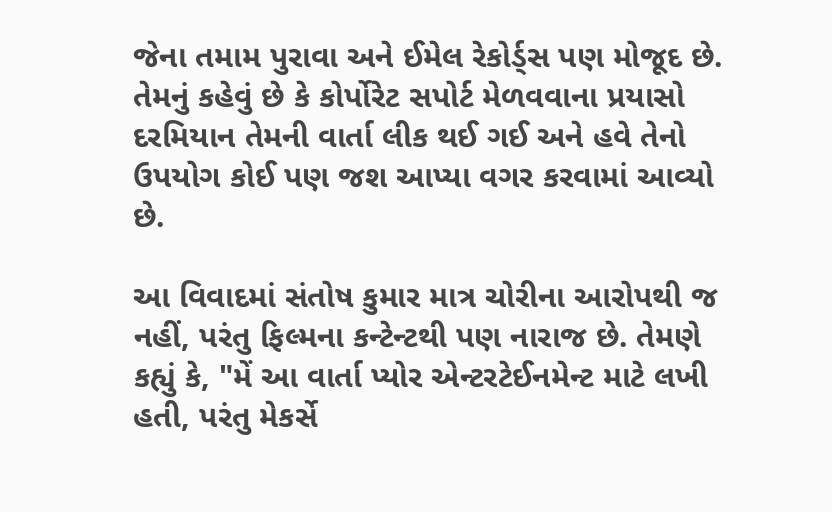જેના તમામ પુરાવા અને ઈમેલ રેકોર્ડ્સ પણ મોજૂદ છે. તેમનું કહેવું છે કે કોર્પોરેટ સપોર્ટ મેળવવાના પ્રયાસો દરમિયાન તેમની વાર્તા લીક થઈ ગઈ અને હવે તેનો ઉપયોગ કોઈ પણ જશ આપ્યા વગર કરવામાં આવ્યો છે.

આ વિવાદમાં સંતોષ કુમાર માત્ર ચોરીના આરોપથી જ નહીં, પરંતુ ફિલ્મના કન્ટેન્ટથી પણ નારાજ છે. તેમણે કહ્યું કે, "મેં આ વાર્તા પ્યોર એન્ટરટેઈનમેન્ટ માટે લખી હતી, પરંતુ મેકર્સે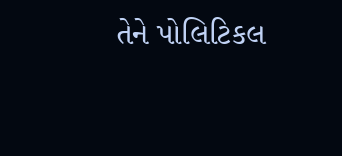તેને પોલિટિકલ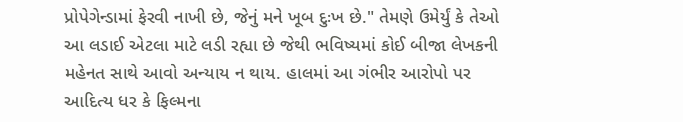પ્રોપેગેન્ડામાં ફેરવી નાખી છે, જેનું મને ખૂબ દુઃખ છે." તેમણે ઉમેર્યું કે તેઓ આ લડાઈ એટલા માટે લડી રહ્યા છે જેથી ભવિષ્યમાં કોઈ બીજા લેખકની મહેનત સાથે આવો અન્યાય ન થાય. હાલમાં આ ગંભીર આરોપો પર આદિત્ય ધર કે ફિલ્મના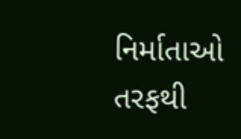નિર્માતાઓ તરફથી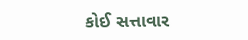કોઈ સત્તાવાર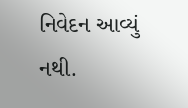નિવેદન આવ્યું નથી.